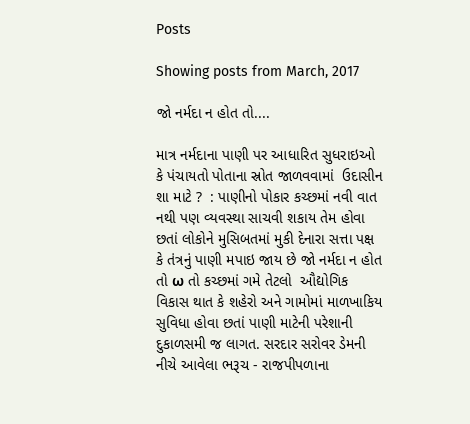Posts

Showing posts from March, 2017

જો નર્મદા ન હોત તો....

માત્ર નર્મદાના પાણી પર આધારિત સુધરાઇઓ કે પંચાયતો પોતાના સ્રોત જાળવવામાં  ઉદાસીન શા માટે ?  : પાણીનો પોકાર કચ્છમાં નવી વાત નથી પણ વ્યવસ્થા સાચવી શકાય તેમ હોવા છતાં લોકોને મુસિબતમાં મુકી દેનારા સત્તા પક્ષ કે તંત્રનું પાણી મપાઇ જાય છે જો નર્મદા ન હોત તો ω તો કચ્છમાં ગમે તેટલો  ઔદ્યોગિક વિકાસ થાત કે શહેરો અને ગામોમાં માળખાકિય સુવિધા હોવા છતાં પાણી માટેની પરેશાની દુકાળસમી જ લાગત. સરદાર સરોવર ડેમની નીચે આવેલા ભરૂચ - રાજપીપળાના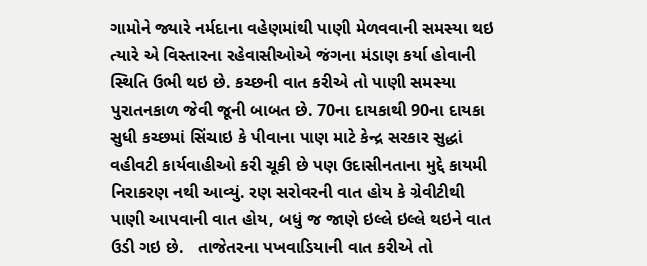ગામોને જ્યારે નર્મદાના વહેણમાંથી પાણી મેળવવાની સમસ્યા થઇ ત્યારે એ વિસ્તારના રહેવાસીઓએ જંગના મંડાણ કર્યા હોવાની સ્થિતિ ઉભી થઇ છે. કચ્છની વાત કરીએ તો પાણી સમસ્યા પુરાતનકાળ જેવી જૂની બાબત છે. 70ના દાયકાથી 90ના દાયકા સુધી કચ્છમાં સિંચાઇ કે પીવાના પાણ માટે કેન્દ્ર સરકાર સુદ્ધાં વહીવટી કાર્યવાહીઓ કરી ચૂકી છે પણ ઉદાસીનતાના મુદ્દે કાયમી નિરાકરણ નથી આવ્યું. રણ સરોવરની વાત હોય કે ગ્રેવીટીથી પાણી આપવાની વાત હોય, બધું જ જાણે ઇલ્લે ઇલ્લે થઇને વાત ઉડી ગઇ છે.   તાજેતરના પખવાડિયાની વાત કરીએ તો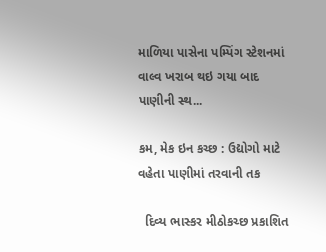માળિયા પાસેના પમ્પિંગ સ્ટેશનમાં વાલ્વ ખરાબ થઇ ગયા બાદ પાણીની સ્થ...

કમ, મેક ઇન કચ્છ : ઉદ્યોગો માટે વહેતા પાણીમાં તરવાની તક

  દિવ્ય ભાસ્કર મીઠોકચ્છ પ્રકાશિત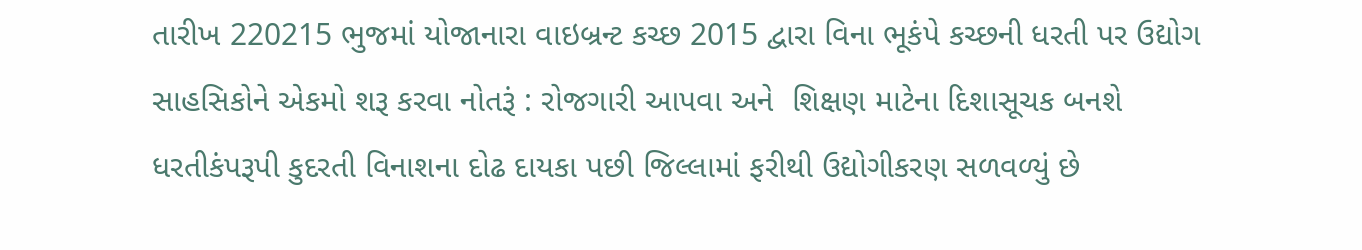તારીખ 220215 ભુજમાં યોજાનારા વાઇબ્રન્ટ કચ્છ 2015 દ્વારા વિના ભૂકંપે કચ્છની ધરતી પર ઉદ્યોગ સાહસિકોને એકમો શરૂ કરવા નોતરૂં : રોજગારી આપવા અને  શિક્ષણ માટેના દિશાસૂચક બનશે ધરતીકંપરૂપી કુદરતી વિનાશના દોઢ દાયકા પછી જિલ્લામાં ફરીથી ઉદ્યોગીકરણ સળવળ્યું છે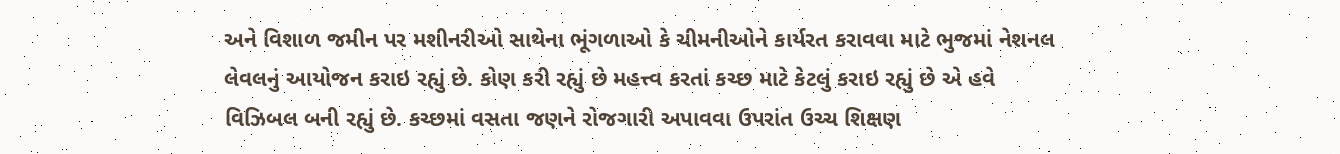અને વિશાળ જમીન પર મશીનરીઓ સાથેના ભૂંગળાઓ કે ચીમનીઓને કાર્યરત કરાવવા માટે ભુજમાં નેશનલ લેવલનું આયોજન કરાઇ રહ્યું છે. કોણ કરી રહ્યું છે મહત્ત્વ કરતાં કચ્છ માટે કેટલું કરાઇ રહ્યું છે એ હવે વિઝિબલ બની રહ્યું છે. કચ્છમાં વસતા જણને રોજગારી અપાવવા ઉપરાંત ઉચ્ચ શિક્ષણ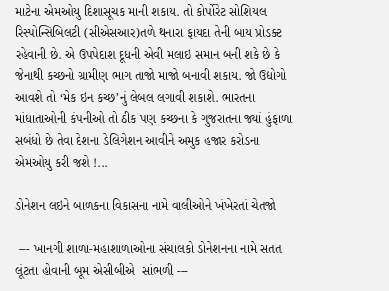માટેના એમઓયુ દિશાસૂચક માની શકાય. તો કોર્પોરેટ સોશિયલ રિસ્પોન્સિબિલટી (સીએસઆર)તળે થનારા ફાયદા તેની બાય પ્રોડક્ટ રહેવાની છે. એ ઉપપેદાશ દૂધની એવી મલાઇ સમાન બની શકે છે કે જેનાથી કચ્છનો ગ્રામીણ ભાગ તાજો માજો બનાવી શકાય. જો ઉદ્યોગો આવશે તો ‘મેક ઇન કચ્છ’નું લેબલ લગાવી શકાશે. ભારતના માંધાતાઓની કંપનીઓ તો ઠીક પણ કચ્છના કે ગુજરાતના જ્યાં હુંફાળા સબંધો છે તેવા દેશના ડેલિગેશન આવીને અમુક હજાર કરોડના એમઓયુ કરી જશે !...

ડોનેશન લઇને બાળકના વિકાસના નામે વાલીઓને ખંખેરતાં ચેતજો

 --- ખાનગી શાળા-મહાશાળાઓના સંચાલકો ડોનેશનના નામે સતત લૂંટતા હોવાની બૂમ એસીબીએ  સાંભળી ---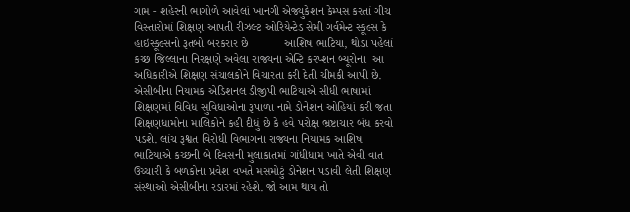ગામ - શહેરની ભાગોળે આવેલાં ખાનગી એજ્યુકેશન કેમ્પસ કરતાં ગીચ વિસ્તારોમાં શિક્ષણ આપતી રીઝલ્ટ ઓરિયેન્ટેડ સેમી ગર્વમેન્ટ સ્કૂલ્સ કે હાઇસ્કૂલ્સનો રૂતબો બરકરાર છે           આશિષ ભાટિયા, થોડા પહેલાં કચ્છ જિલ્લાના નિરક્ષણે અવેલા રાજ્યના એન્ટિ કરપ્શન બ્યૂરોના  આ અધિકારીએ શિક્ષણ સંચાલકોને વિચારતા કરી દેતી ચીમકી આપી છે. એસીબીના નિયામક એડિશનલ ડીજીપી ભાટિયાએ સીધી ભાષામાં શિક્ષણમાં વિવિધ સુવિધાઓના રૂપાળા નામે ડોનેશન ઓહિયાં કરી જતા શિક્ષણધામોના માલિકોને કહી દીધું છે કે હવે પરોક્ષ ભ્રષ્ટાચાર બંધ કરવો પડશે. લાંચ રૂશ્વત વિરોધી વિભાગના રાજ્યના નિયામક આશિષ ભાટિયાએ કચ્છની બે દિવસની મુલાકાતમાં ગાંધીધામ ખાતે એવી વાત ઉચ્ચારી કે બળકોના પ્રવેશ વખતે મસમોટું ડોનેશન પડાવી લેતી શિક્ષણ સંસ્થાઓ એસીબીના રડારમાં રહેશે. જો આમ થાય તો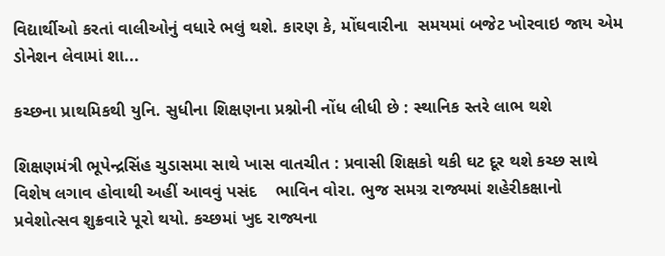વિદ્યાર્થીઓ કરતાં વાલીઓનું વધારે ભલું થશે. કારણ કે, મોંઘવારીના  સમયમાં બજેટ ખોરવાઇ જાય એમ ડોનેશન લેવામાં શા...

કચ્છના પ્રાથમિકથી યુનિ. સુધીના શિક્ષણના પ્રશ્નોની નોંધ લીધી છે : સ્થાનિક સ્તરે લાભ થશે

શિક્ષણમંત્રી ભૂપેન્દ્રસિંહ ચુડાસમા સાથે ખાસ વાતચીત : પ્રવાસી શિક્ષકો થકી ઘટ દૂર થશે કચ્છ સાથે વિશેષ લગાવ હોવાથી અહીં આવવું પસંદ    ભાવિન વોરા. ભુજ સમગ્ર રાજ્યમાં શહેરીકક્ષાનો પ્રવેશોત્સવ શુક્રવારે પૂરો થયો. કચ્છમાં ખુદ રાજ્યના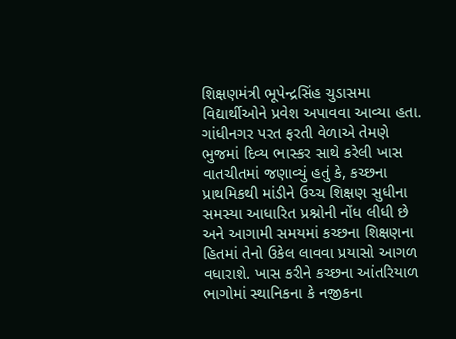શિક્ષણમંત્રી ભૂપેન્દ્રસિંહ ચુડાસમા વિદ્યાર્થીઓને પ્રવેશ અપાવવા આવ્યા હતા. ગાંધીનગર પરત ફરતી વેળાએ તેમણે ભુજમાં દિવ્ય ભાસ્કર સાથે કરેલી ખાસ વાતચીતમાં જણાવ્યું હતું કે, કચ્છના પ્રાથમિકથી માંડીને ઉચ્ચ શિક્ષણ સુધીના સમસ્યા આધારિત પ્રશ્નોની નોંધ લીધી છે અને આગામી સમયમાં કચ્છના શિક્ષણના હિતમાં તેનો ઉકેલ લાવવા પ્રયાસો આગળ વધારાશે. ખાસ કરીને કચ્છના આંતરિયાળ ભાગોમાં સ્થાનિકના કે નજીકના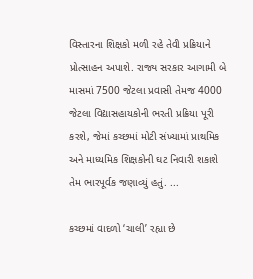વિસ્તારના શિક્ષકો મળી રહે તેવી પ્રક્રિયાને પ્રોત્સાહન અપાશે. રાજ્ય સરકાર આગામી બે માસમાં 7500 જેટલા પ્રવાસી તેમજ 4000 જેટલા વિદ્યાસહાયકોની ભરતી પ્રક્રિયા પૂરી કરશે, જેમાં કચ્છમાં મોટી સંખ્યામાં પ્રાથમિક અને માધ્યમિક શિક્ષકોની ઘટ નિવારી શકાશે તેમ ભારપૂર્વક જણાવ્યું હતું. ...

કચ્છમાં વાદળો ‘ચાલી’ રહ્યા છે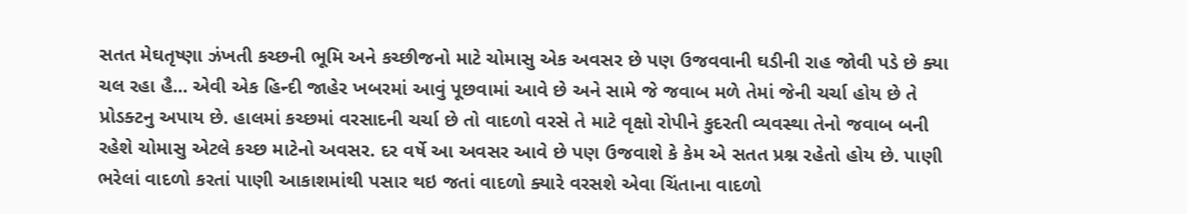સતત મેઘતૃષ્ણા ઝંખતી કચ્છની ભૂમિ અને કચ્છીજનો માટે ચોમાસુ એક અવસર છે પણ ઉજવવાની ઘડીની રાહ જોવી પડે છે ક્યા ચલ રહા હૈ... એવી એક હિન્દી જાહેર ખબરમાં આવું પૂછવામાં આવે છે અને સામે જે જવાબ મળે તેમાં જેની ચર્ચા હોય છે તે પ્રોડક્ટનુ અપાય છે. હાલમાં કચ્છમાં વરસાદની ચર્ચા છે તો વાદળો વરસે તે માટે વૃક્ષો રોપીને કુદરતી વ્યવસ્થા તેનો જવાબ બની રહેશે ચોમાસુ એટલે કચ્છ માટેનો અવસર. દર વર્ષે આ અવસર આવે છે પણ ઉજવાશે કે કેમ એ સતત પ્રશ્ન રહેતો હોય છે. પાણી ભરેલાં વાદળો કરતાં પાણી આકાશમાંથી પસાર થઇ જતાં વાદળો ક્યારે વરસશે એવા ચિંતાના વાદળો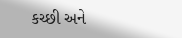કચ્છી અને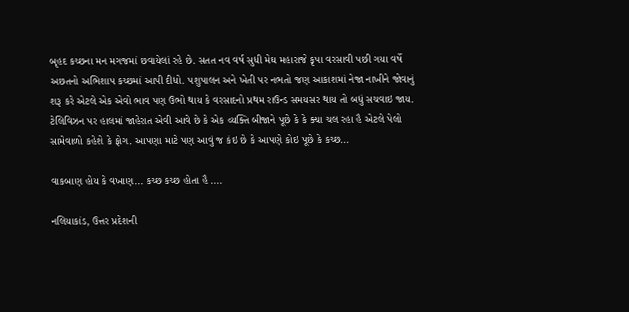બૃહદ કચ્છના મન મગજમાં છવાયેલાં રહે છે. સતત નવ વર્ષ સુધી મેઘ મહારાજે કૃપા વરસાવી પછી ગયા વર્ષે અછતનો અભિશાપ કચ્છમાં આપી દીધો. પશુપાલન અને ખેતી પર નભતો જણ આકાશમાં નેજા નાખીને જોવાનું શરૂ કરે એટલે એક એવો ભાવ પણ ઉભો થાય કે વરસાદનો પ્રથમ રાઉન્ડ સમયસર થાય તો બધું સચવાઇ જાય. ટેલિવિઝન પર હાલમાં જાહેરાત એવી આવે છે કે એક વ્યક્તિ બીજાને પૂછે કે કે ક્યા ચલ રહા હૈ એટલે પેલો સામેવાળો કહેશે કે ફોગ. આપણા માટે પણ આવું જ કંઇ છે કે આપણે કોઇ પૂછે કે કચ્છ...

વાકબાણ હોય કે વખાણ... કચ્છ કચ્છ હોતા હૈ ....

નલિયાકાંડ, ઉત્તર પ્રદેશની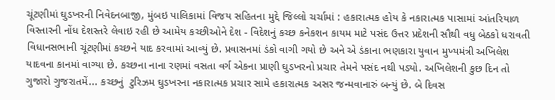ચૂંટણીમાં ઘુડખરની નિવેદનબાજી, મુંબઇ પાલિકામાં વિજય સહિતના મુદ્દે જિલ્લો ચર્ચામાં : હકારાત્મક હોય કે નકારાત્મક પાસામાં આંતરિયાળ વિસ્તારની નોંધ દેશસ્તરે લેવાઇ રહી છે આમેય કચ્છીઓને દેશ - વિદેશનું કચ્છ કનેકશન કાયમ માટે પસંદ ઉત્તર પ્રદેશની સૌથી વધુ બેઠકો ધરાવતી વિધાનસભાની ચૂંટણીમાં કચ્છને યાદ કરવામાં આવ્યું છે. પ્રવાસનમાં ડંકો વાગી ગયો છે અને એ ડંકાના ભણકારા યુવાન મુખ્યમંત્રી અખિલેશ યાદવના કાનમાં વાગ્યા છે. કચ્છના નાના રણમાં વસતા વર્ગ એકના પ્રાણી ઘુડખરનો પ્રચાર તેમને પસંદ નથી પડ્યો. અખિલેશની કુછ દિન તો ગુજારો ગુજરાતમેં... કચ્છનું  ટુરિઝમ ઘુડખરના નકારાત્મક પ્રચાર સામે હકારાત્મક અસર જન્મવાનારું બન્યું છે. બે દિવસ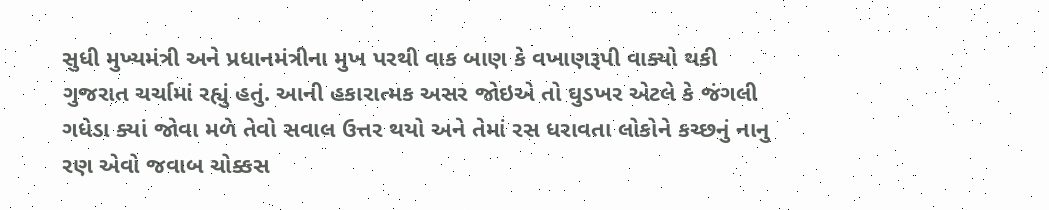સુધી મુખ્યમંત્રી અને પ્રધાનમંત્રીના મુખ પરથી વાક બાણ કે વખાણરૂપી વાક્યો થકી ગુજરાત ચર્ચામાં રહ્યું હતું. આની હકારાત્મક અસર જોઇએ તો ઘુડખર એટલે કે જંગલી ગધેડા ક્યાં જોવા મળે તેવો સવાલ ઉત્તર થયો અને તેમાં રસ ધરાવતા લોકોને કચ્છનું નાનુ રણ એવો જવાબ ચોક્કસ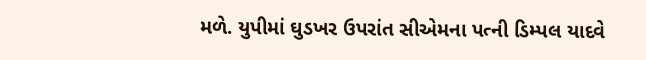મળે. યુપીમાં ઘુડખર ઉપરાંત સીએમના પત્ની ડિમ્પલ યાદવે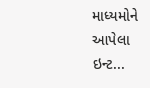માધ્યમોને આપેલા ઇન્ટ...